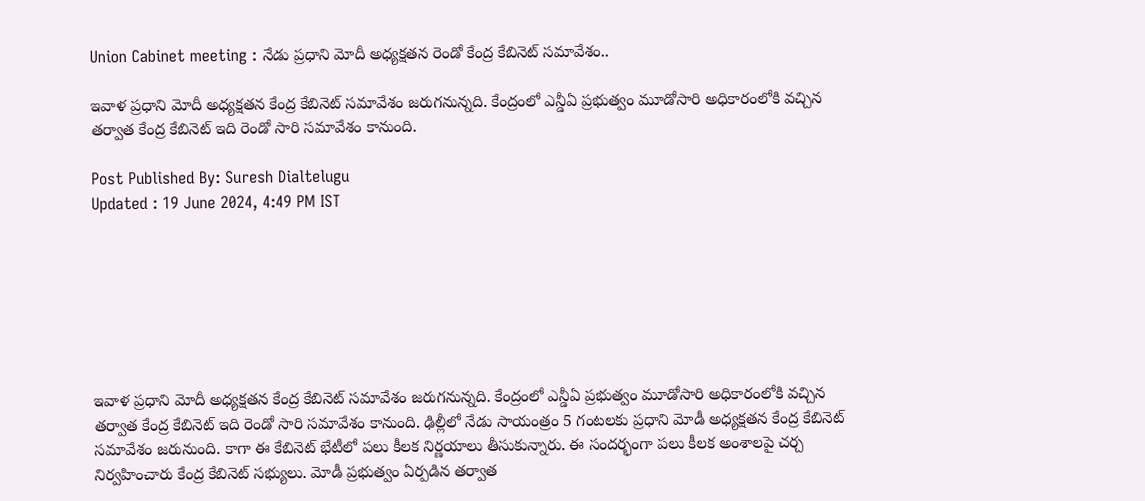Union Cabinet meeting : నేడు ప్రధాని మోదీ అధ్యక్షతన రెండో కేంద్ర కేబినెట్‌ సమావేశం..

ఇవాళ ప్రధాని మోదీ అధ్యక్షతన కేంద్ర కేబినెట్ సమావేశం జరుగనున్నది. కేంద్రంలో ఎన్డీఏ ప్రభుత్వం మూడోసారి అధికారంలోకి వచ్చిన తర్వాత కేంద్ర కేబినెట్ ఇది రెండో సారి సమావేశం కానుంది.

Post Published By: Suresh Dialtelugu
Updated : 19 June 2024, 4:49 PM IST







ఇవాళ ప్రధాని మోదీ అధ్యక్షతన కేంద్ర కేబినెట్ సమావేశం జరుగనున్నది. కేంద్రంలో ఎన్డీఏ ప్రభుత్వం మూడోసారి అధికారంలోకి వచ్చిన తర్వాత కేంద్ర కేబినెట్ ఇది రెండో సారి సమావేశం కానుంది. ఢిల్లీలో నేడు సాయంత్రం 5 గంటలకు ప్రధాని మోడీ అధ్యక్షతన కేంద్ర కేబినెట్ సమావేశం జరునుంది. కాగా ఈ కేబినెట్ భేటీలో పలు కీలక నిర్ణయాలు తీసుకున్నారు. ఈ సందర్భంగా పలు కీలక అంశాలపై చర్చ నిర్వహించారు కేంద్ర కేబినెట్ సభ్యులు. మోడీ ప్రభుత్వం ఏర్పడిన తర్వాత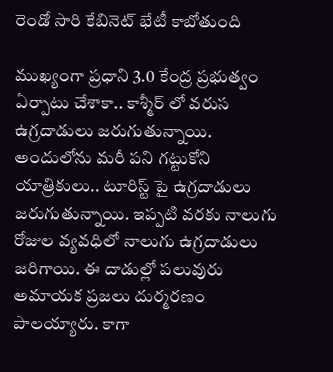రెండో సారి కేబినెట్‌ భేటీ కాబోతుంది

ముఖ్యంగా ప్రధాని 3.0 కేంద్ర ప్రభుత్వం ఏర్పాటు చేశాకా.. కాశ్మీర్ లో వరుస ఉగ్రదాడులు జరుగుతున్నాయి. అందులోను మరీ పని గట్టుకోని యాత్రికులు.. టూరిస్ట్ పై ఉగ్రదాడులు జరుగుతున్నాయి. ఇప్పటి వరకు నాలుగు రోజుల వ్యవధిలో నాలుగు ఉగ్రదాడులు జరిగాయి. ఈ దాడుల్లో పలువురు అమాయక ప్రజలు దుర్మరణం పాలయ్యారు. కాగా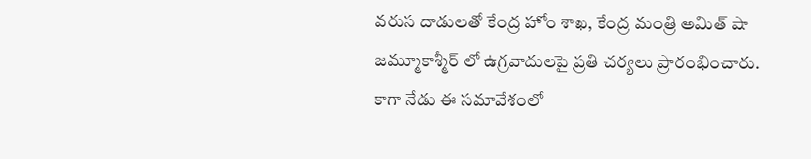వరుస దాడులతో కేంద్ర హోం శాఖ, కేంద్ర మంత్రి అమిత్ షా జమ్మూకాశ్మీర్ లో ఉగ్రవాదులపై ప్రతి చర్యలు ప్రారంభించారు. కాగా నేడు ఈ సమావేశంలో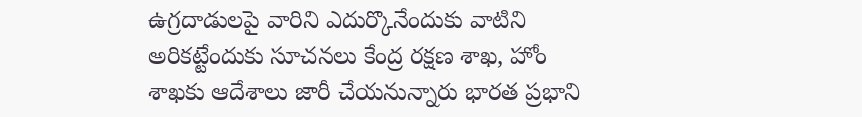ఉగ్రదాడులపై వారిని ఎదుర్కొనేందుకు వాటిని అరికట్టేందుకు సూచనలు కేంద్ర రక్షణ శాఖ, హోం శాఖకు ఆదేశాలు జారీ చేయనున్నారు భారత ప్రభాని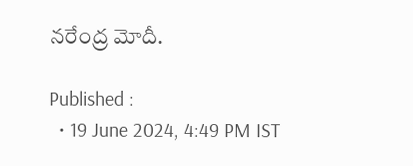నరేంద్ర మోదీ.

Published :
  • 19 June 2024, 4:49 PM IST